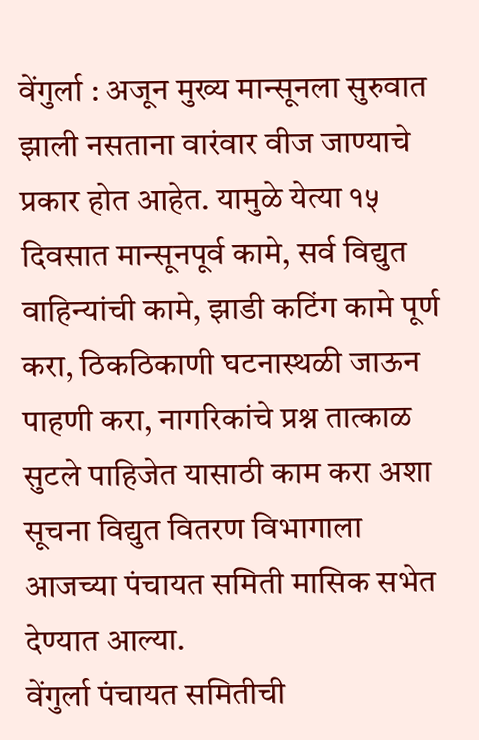वेंगुर्ला : अजून मुख्य मान्सूनला सुरुवात झाली नसताना वारंवार वीज जाण्याचे प्रकार होत आहेत. यामुळे येत्या १५ दिवसात मान्सूनपूर्व कामे, सर्व विद्युत वाहिन्यांची कामे, झाडी कटिंग कामे पूर्ण करा, ठिकठिकाणी घटनास्थळी जाऊन पाहणी करा, नागरिकांचे प्रश्न तात्काळ सुटले पाहिजेत यासाठी काम करा अशा सूचना विद्युत वितरण विभागाला आजच्या पंचायत समिती मासिक सभेत देण्यात आल्या.
वेंगुर्ला पंचायत समितीची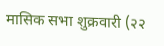मासिक सभा शुक्रवारी (२२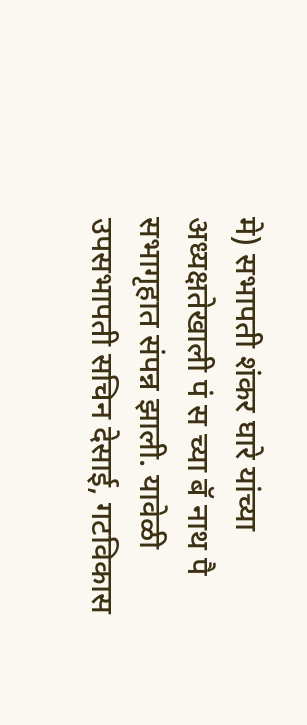मे) सभापती शंकर घारे यांच्या अध्यक्षतेखाली पं स च्या बॅ नाथ पै सभागृहात संपन्न झाली. यावेळी उपसभापती सचिन देसाई, गटविकास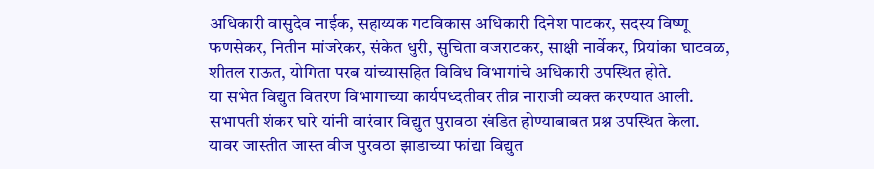अधिकारी वासुदेव नाईक, सहाय्यक गटविकास अधिकारी दिनेश पाटकर, सदस्य विष्णू फणसेकर, नितीन मांजरेकर, संकेत धुरी, सुचिता वजराटकर, साक्षी नार्वेकर, प्रियांका घाटवळ, शीतल राऊत, योगिता परब यांच्यासहित विविध विभागांचे अधिकारी उपस्थित होते.
या सभेत विद्युत वितरण विभागाच्या कार्यपध्दतीवर तीव्र नाराजी व्यक्त करण्यात आली. सभापती शंकर घारे यांनी वारंवार विद्युत पुरावठा खंडित होण्याबाबत प्रश्न उपस्थित केला. यावर जास्तीत जास्त वीज पुरवठा झाडाच्या फांद्या विद्युत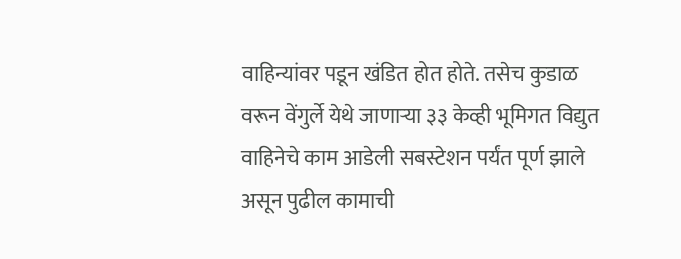वाहिन्यांवर पडून खंडित होत होते. तसेच कुडाळ वरून वेंगुर्ले येथे जाणाऱ्या ३३ केव्ही भूमिगत विद्युत वाहिनेचे काम आडेली सबस्टेशन पर्यंत पूर्ण झाले असून पुढील कामाची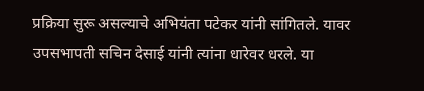प्रक्रिया सुरू असल्याचे अभियंता पटेकर यांनी सांगितले. यावर उपसभापती सचिन देसाई यांनी त्यांना धारेवर धरले. या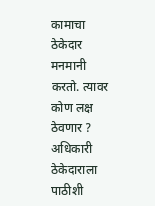कामाचा ठेकेदार मनमानी करतो. त्यावर कोण लक्ष ठेवणार ? अधिकारी ठेकेदाराला पाठीशी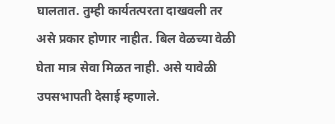घालतात. तुम्ही कार्यतत्परता दाखवली तर असे प्रकार होणार नाहीत. बिल वेळच्या वेळी घेता मात्र सेवा मिळत नाही. असे यावेळी उपसभापती देसाई म्हणाले.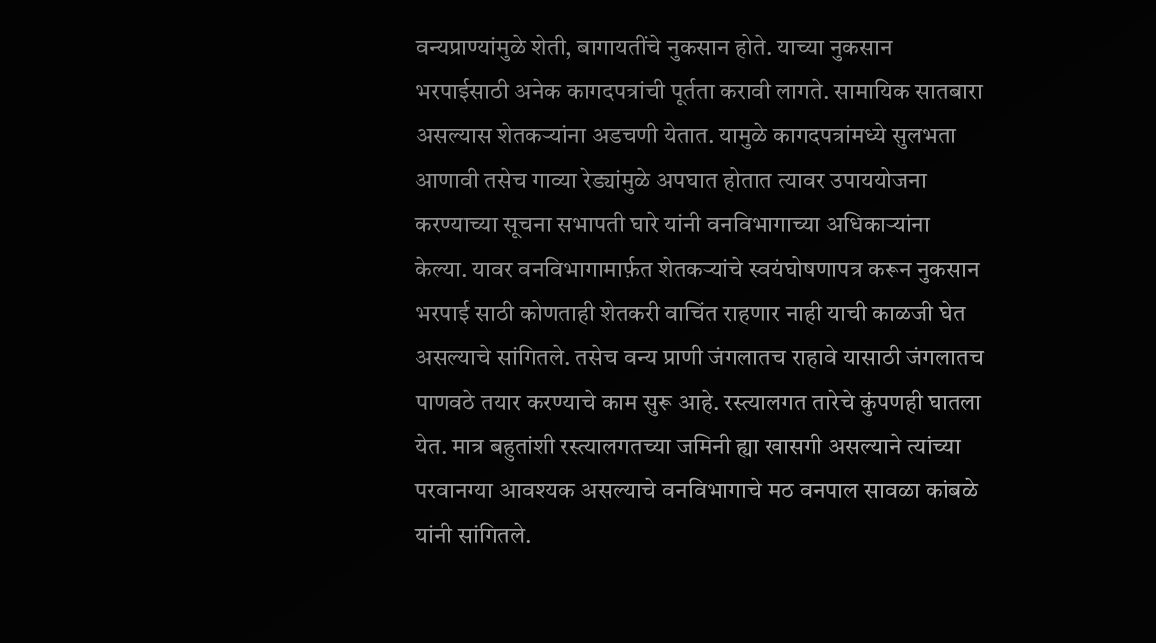वन्यप्राण्यांमुळे शेती, बागायतींचे नुकसान होते. याच्या नुकसान भरपाईसाठी अनेक कागदपत्रांची पूर्तता करावी लागते. सामायिक सातबारा असल्यास शेतकऱ्यांना अडचणी येतात. यामुळे कागदपत्रांमध्ये सुलभता आणावी तसेच गाव्या रेड्यांमुळे अपघात होतात त्यावर उपाययोजना करण्याच्या सूचना सभापती घारे यांनी वनविभागाच्या अधिकाऱ्यांना केल्या. यावर वनविभागामार्फ़त शेतकऱ्यांचे स्वयंघोषणापत्र करून नुकसान भरपाई साठी कोणताही शेतकरी वाचिंत राहणार नाही याची काळजी घेत असल्याचे सांगितले. तसेच वन्य प्राणी जंगलातच राहावे यासाठी जंगलातच पाणवठे तयार करण्याचे काम सुरू आहे. रस्त्यालगत तारेचे कुंपणही घातला येत. मात्र बहुतांशी रस्त्यालगतच्या जमिनी ह्या खासगी असल्याने त्यांच्या परवानग्या आवश्यक असल्याचे वनविभागाचे मठ वनपाल सावळा कांबळे यांनी सांगितले.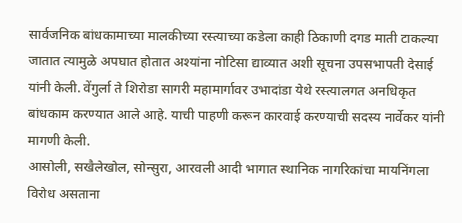सार्वजनिक बांधकामाच्या मालकीच्या रस्त्याच्या कडेला काही ठिकाणी दगड माती टाकल्या जातात त्यामुळे अपघात होतात अश्यांना नोटिसा द्याव्यात अशी सूचना उपसभापती देसाई यांनी केली. वेंगुर्ला ते शिरोडा सागरी महामार्गावर उभादांडा येथे रस्त्यालगत अनधिकृत बांधकाम करण्यात आले आहे. याची पाहणी करून कारवाई करण्याची सदस्य नार्वेकर यांनी मागणी केली.
आसोली, सखैलेखोल, सोन्सुरा, आरवली आदी भागात स्थानिक नागरिकांचा मायनिंगला विरोध असताना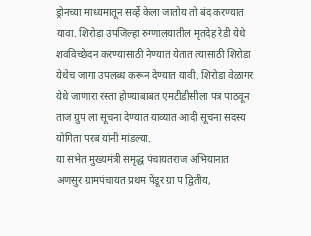ड्रोनच्या माध्यमातून सर्व्हे केला जातोय तो बंद करण्यात यावा. शिरोडा उपजिल्हा रुग्णालयातील मृतदेह रेडी येथे शवविच्छेदन करण्यासाठी नेण्यात येतात त्यासाठी शिरोडा येथेच जागा उपलब्ध करून देण्यात यावी. शिरोडा वेळागर येथे जाणारा रस्ता होण्याबाबत एमटीडीसीला पत्र पाठवून ताज ग्रुप ला सूचना देण्यात याव्यात आदी सूचना सदस्य योगिता परब यांनी मांडल्या.
या सभेत मुख्यमंत्री समृद्ध पंचायतराज अभियानात अणसुर ग्रामपंचायत प्रथम पेंडूर ग्रा प द्वितीय,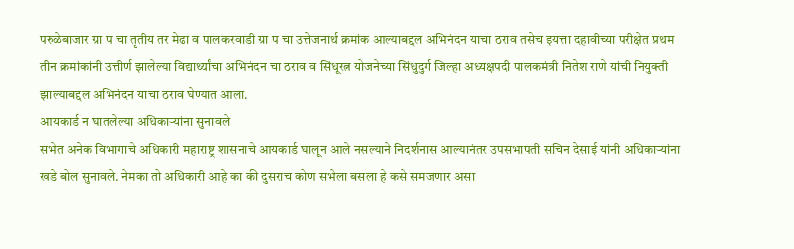परुळेबाजार ग्रा प चा तृतीय तर मेढा व पालकरवाडी ग्रा प चा उत्तेजनार्थ क्रमांक आल्याबद्दल अभिनंदन याचा ठराव तसेच इयत्ता दहावीच्या परीक्षेत प्रथम तीन क्रमांकांनी उत्तीर्ण झालेल्या विद्यार्थ्यांचा अभिनंदन चा ठराव व सिंधूरत्न योजनेच्या सिंधुदुर्ग जिल्हा अध्यक्षपदी पालकमंत्री नितेश राणे यांची नियुक्ती झाल्याबद्दल अभिनंदन याचा ठराव घेण्यात आला.
आयकार्ड न घातलेल्या अधिकाऱ्यांना सुनावले
सभेत अनेक विभागाचे अधिकारी महाराष्ट्र शासनाचे आयकार्ड घालून आले नसल्याने निदर्शनास आल्यानंतर उपसभापती सचिन देसाई यांनी अधिकाऱ्यांना खडे बोल सुनावले. नेमका तो अधिकारी आहे का की दुसराच कोण सभेला बसला हे कसे समजणार असा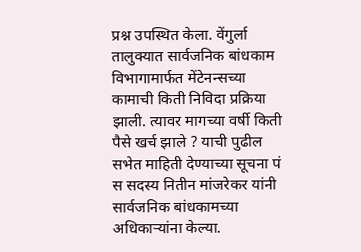प्रश्न उपस्थित केला. वेंगुर्ला तालुक्यात सार्वजनिक बांधकाम विभागामार्फत मेंटेनन्सच्या कामाची किती निविदा प्रक्रिया झाली. त्यावर मागच्या वर्षी किती पैसे खर्च झाले ? याची पुढील सभेत माहिती देण्याच्या सूचना पं स सदस्य नितीन मांजरेकर यांनी सार्वजनिक बांधकामच्या अधिकाऱ्यांना केल्या.